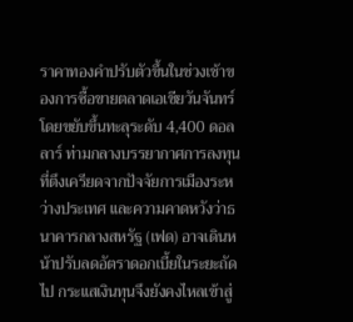ราคาทองคำปรับตัวขึ้นในช่วงเช้าของการซื้อขายตลาดเอเชียวันจันทร์ โดยขยับขึ้นทะลุระดับ 4,400 ดอลลาร์ ท่ามกลางบรรยากาศการลงทุนที่ตึงเครียดจากปัจจัยการเมืองระหว่างประเทศ และความคาดหวังว่าธนาคารกลางสหรัฐ (เฟด) อาจเดินหน้าปรับลดอัตราดอกเบี้ยในระยะถัดไป กระแสเงินทุนจึงยังคงไหลเข้าสู่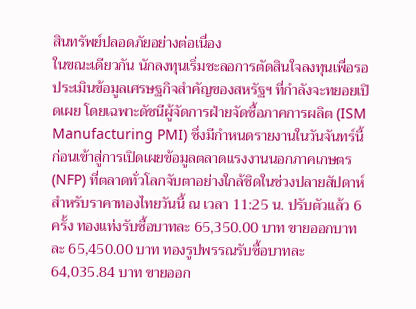สินทรัพย์ปลอดภัยอย่างต่อเนื่อง
ในขณะเดียวกัน นักลงทุนเริ่มชะลอการตัดสินใจลงทุนเพื่อรอประเมินข้อมูลเศรษฐกิจสำคัญของสหรัฐฯ ที่กำลังจะทยอยเปิดเผย โดยเฉพาะดัชนีผู้จัดการฝ่ายจัดซื้อภาคการผลิต (ISM Manufacturing PMI) ซึ่งมีกำหนดรายงานในวันจันทร์นี้ ก่อนเข้าสู่การเปิดเผยข้อมูลตลาดแรงงานนอกภาคเกษตร (NFP) ที่ตลาดทั่วโลกจับตาอย่างใกล้ชิดในช่วงปลายสัปดาห์
สำหรับราคาทองไทยวันนี้ ณ เวลา 11:25 น. ปรับตัวแล้ว 6 ครั้ง ทองแท่งรับซื้อบาทละ 65,350.00 บาท ขายออกบาทละ 65,450.00 บาท ทองรูปพรรณรับซื้อบาทละ 64,035.84 บาท ขายออก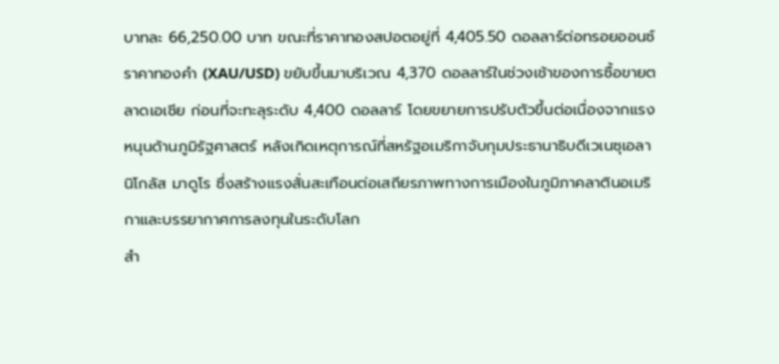บาทละ 66,250.00 บาท ขณะที่ราคาทองสปอตอยู่ที่ 4,405.50 ดอลลาร์ต่อทรอยออนซ์
ราคาทองคำ (XAU/USD) ขยับขึ้นมาบริเวณ 4,370 ดอลลาร์ในช่วงเช้าของการซื้อขายตลาดเอเชีย ก่อนที่จะทะลุระดับ 4,400 ดอลลาร์ โดยขยายการปรับตัวขึ้นต่อเนื่องจากแรงหนุนด้านภูมิรัฐศาสตร์ หลังเกิดเหตุการณ์ที่สหรัฐอเมริกาจับกุมประธานาธิบดีเวเนซุเอลา นิโกลัส มาดูโร ซึ่งสร้างแรงสั่นสะเทือนต่อเสถียรภาพทางการเมืองในภูมิภาคลาตินอเมริกาและบรรยากาศการลงทุนในระดับโลก
สำ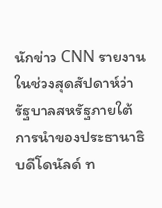นักข่าว CNN รายงานในช่วงสุดสัปดาห์ว่า รัฐบาลสหรัฐภายใต้การนำของประธานาธิบดีโดนัลด์ ท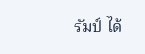รัมป์ ได้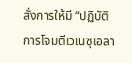สั่งการให้มี “ปฏิบัติการโจมตีเวเนซุเอลา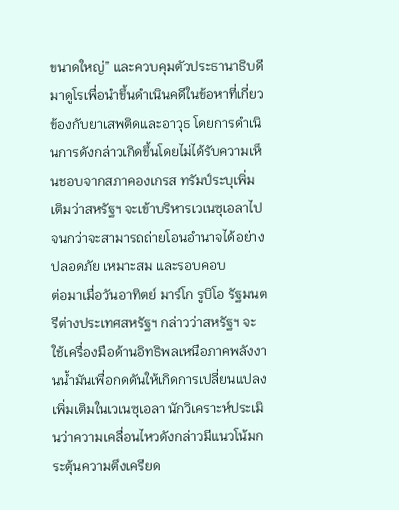ขนาดใหญ่” และควบคุมตัวประธานาธิบดีมาดูโรเพื่อนำขึ้นดำเนินคดีในข้อหาที่เกี่ยวข้องกับยาเสพติดและอาวุธ โดยการดำเนินการดังกล่าวเกิดขึ้นโดยไม่ได้รับความเห็นชอบจากสภาคองเกรส ทรัมป์ระบุเพิ่มเติมว่าสหรัฐฯ จะเข้าบริหารเวเนซุเอลาไปจนกว่าจะสามารถถ่ายโอนอำนาจได้อย่างปลอดภัย เหมาะสม และรอบคอบ
ต่อมาเมื่อวันอาทิตย์ มาร์โก รูบิโอ รัฐมนตรีต่างประเทศสหรัฐฯ กล่าวว่าสหรัฐฯ จะใช้เครื่องมือด้านอิทธิพลเหนือภาคพลังงานน้ำมันเพื่อกดดันให้เกิดการเปลี่ยนแปลงเพิ่มเติมในเวเนซุเอลา นักวิเคราะห์ประเมินว่าความเคลื่อนไหวดังกล่าวมีแนวโน้มกระตุ้นความตึงเครียด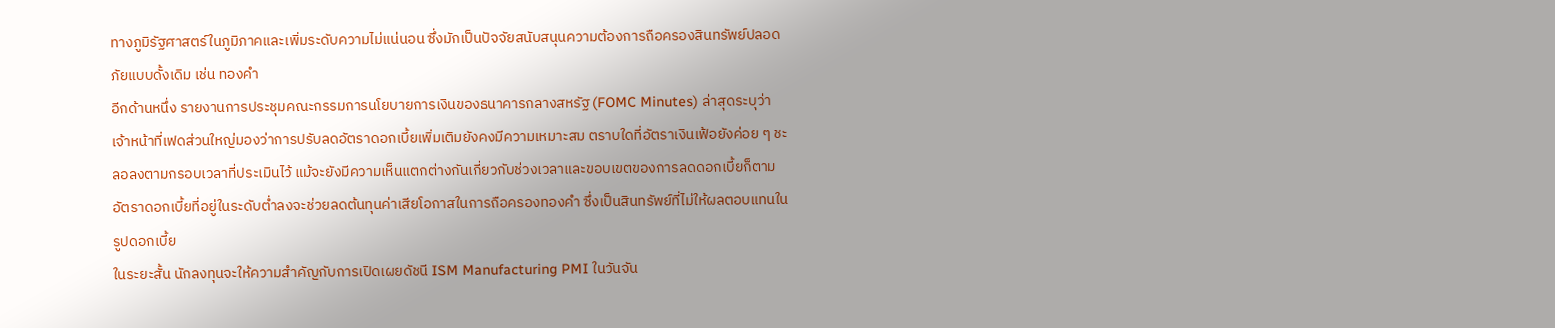ทางภูมิรัฐศาสตร์ในภูมิภาคและเพิ่มระดับความไม่แน่นอน ซึ่งมักเป็นปัจจัยสนับสนุนความต้องการถือครองสินทรัพย์ปลอดภัยแบบดั้งเดิม เช่น ทองคำ
อีกด้านหนึ่ง รายงานการประชุมคณะกรรมการนโยบายการเงินของธนาคารกลางสหรัฐ (FOMC Minutes) ล่าสุดระบุว่า เจ้าหน้าที่เฟดส่วนใหญ่มองว่าการปรับลดอัตราดอกเบี้ยเพิ่มเติมยังคงมีความเหมาะสม ตราบใดที่อัตราเงินเฟ้อยังค่อย ๆ ชะลอลงตามกรอบเวลาที่ประเมินไว้ แม้จะยังมีความเห็นแตกต่างกันเกี่ยวกับช่วงเวลาและขอบเขตของการลดดอกเบี้ยก็ตาม อัตราดอกเบี้ยที่อยู่ในระดับต่ำลงจะช่วยลดต้นทุนค่าเสียโอกาสในการถือครองทองคำ ซึ่งเป็นสินทรัพย์ที่ไม่ให้ผลตอบแทนในรูปดอกเบี้ย
ในระยะสั้น นักลงทุนจะให้ความสำคัญกับการเปิดเผยดัชนี ISM Manufacturing PMI ในวันจัน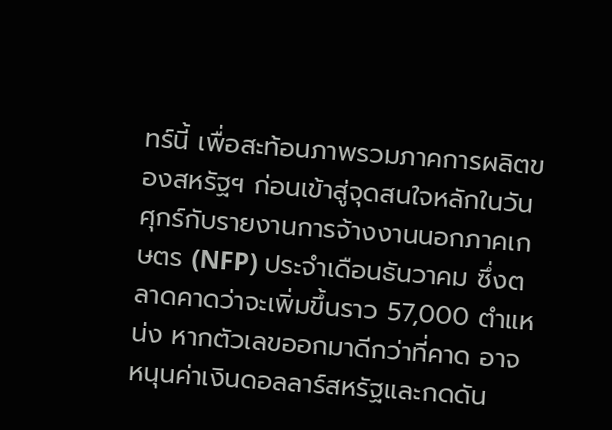ทร์นี้ เพื่อสะท้อนภาพรวมภาคการผลิตของสหรัฐฯ ก่อนเข้าสู่จุดสนใจหลักในวันศุกร์กับรายงานการจ้างงานนอกภาคเกษตร (NFP) ประจำเดือนธันวาคม ซึ่งตลาดคาดว่าจะเพิ่มขึ้นราว 57,000 ตำแหน่ง หากตัวเลขออกมาดีกว่าที่คาด อาจหนุนค่าเงินดอลลาร์สหรัฐและกดดัน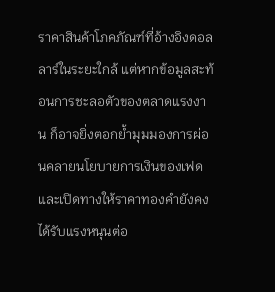ราคาสินค้าโภคภัณฑ์ที่อ้างอิงดอลลาร์ในระยะใกล้ แต่หากข้อมูลสะท้อนการชะลอตัวของตลาดแรงงาน ก็อาจยิ่งตอกย้ำมุมมองการผ่อนคลายนโยบายการเงินของเฟด และเปิดทางให้ราคาทองคำยังคงได้รับแรงหนุนต่อ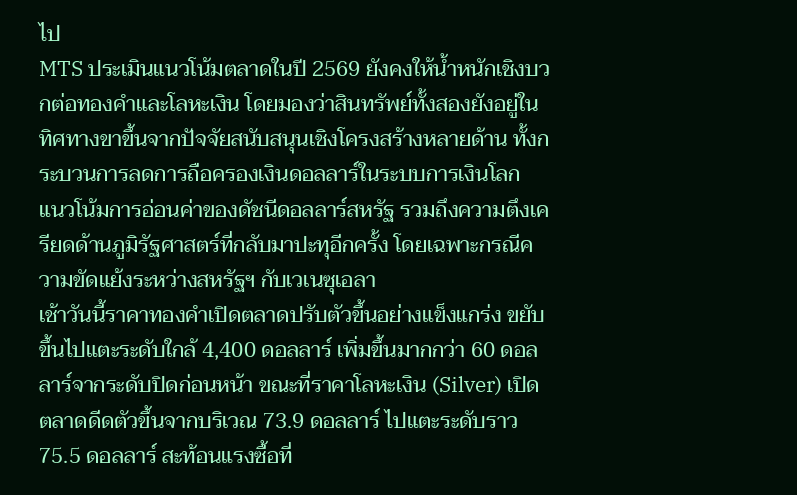ไป
MTS ประเมินแนวโน้มตลาดในปี 2569 ยังคงให้น้ำหนักเชิงบวกต่อทองคำและโลหะเงิน โดยมองว่าสินทรัพย์ทั้งสองยังอยู่ในทิศทางขาขึ้นจากปัจจัยสนับสนุนเชิงโครงสร้างหลายด้าน ทั้งกระบวนการลดการถือครองเงินดอลลาร์ในระบบการเงินโลก แนวโน้มการอ่อนค่าของดัชนีดอลลาร์สหรัฐ รวมถึงความตึงเครียดด้านภูมิรัฐศาสตร์ที่กลับมาปะทุอีกครั้ง โดยเฉพาะกรณีความขัดแย้งระหว่างสหรัฐฯ กับเวเนซุเอลา
เช้าวันนี้ราคาทองคำเปิดตลาดปรับตัวขึ้นอย่างแข็งแกร่ง ขยับขึ้นไปแตะระดับใกล้ 4,400 ดอลลาร์ เพิ่มขึ้นมากกว่า 60 ดอลลาร์จากระดับปิดก่อนหน้า ขณะที่ราคาโลหะเงิน (Silver) เปิดตลาดดีดตัวขึ้นจากบริเวณ 73.9 ดอลลาร์ ไปแตะระดับราว 75.5 ดอลลาร์ สะท้อนแรงซื้อที่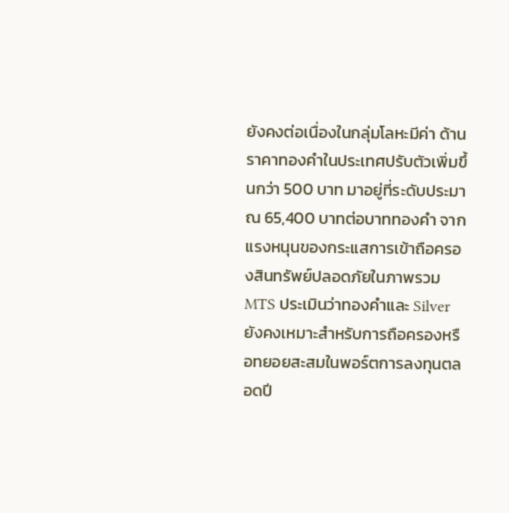ยังคงต่อเนื่องในกลุ่มโลหะมีค่า ด้านราคาทองคำในประเทศปรับตัวเพิ่มขึ้นกว่า 500 บาท มาอยู่ที่ระดับประมาณ 65,400 บาทต่อบาททองคำ จากแรงหนุนของกระแสการเข้าถือครองสินทรัพย์ปลอดภัยในภาพรวม
MTS ประเมินว่าทองคำและ Silver ยังคงเหมาะสำหรับการถือครองหรือทยอยสะสมในพอร์ตการลงทุนตลอดปี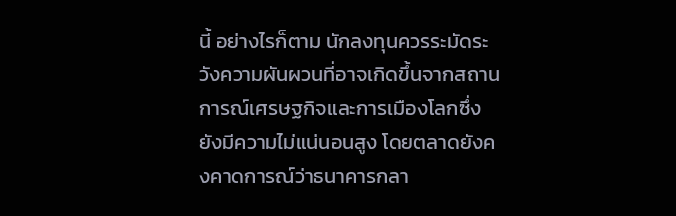นี้ อย่างไรก็ตาม นักลงทุนควรระมัดระวังความผันผวนที่อาจเกิดขึ้นจากสถานการณ์เศรษฐกิจและการเมืองโลกซึ่งยังมีความไม่แน่นอนสูง โดยตลาดยังคงคาดการณ์ว่าธนาคารกลา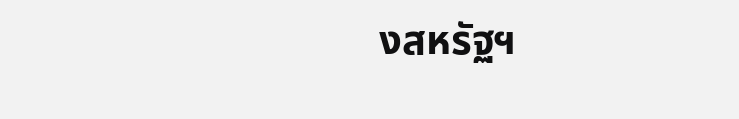งสหรัฐฯ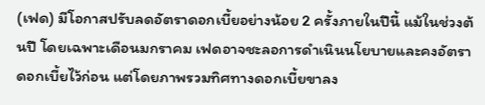(เฟด) มีโอกาสปรับลดอัตราดอกเบี้ยอย่างน้อย 2 ครั้งภายในปีนี้ แม้ในช่วงต้นปี โดยเฉพาะเดือนมกราคม เฟดอาจชะลอการดำเนินนโยบายและคงอัตราดอกเบี้ยไว้ก่อน แต่โดยภาพรวมทิศทางดอกเบี้ยขาลง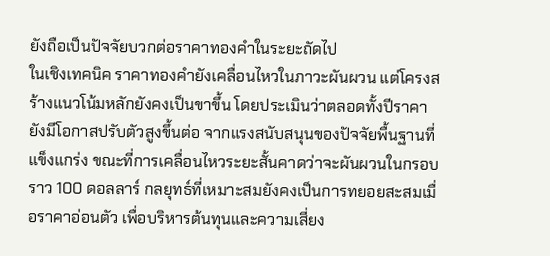ยังถือเป็นปัจจัยบวกต่อราคาทองคำในระยะถัดไป
ในเชิงเทคนิค ราคาทองคำยังเคลื่อนไหวในภาวะผันผวน แต่โครงสร้างแนวโน้มหลักยังคงเป็นขาขึ้น โดยประเมินว่าตลอดทั้งปีราคายังมีโอกาสปรับตัวสูงขึ้นต่อ จากแรงสนับสนุนของปัจจัยพื้นฐานที่แข็งแกร่ง ขณะที่การเคลื่อนไหวระยะสั้นคาดว่าจะผันผวนในกรอบราว 100 ดอลลาร์ กลยุทธ์ที่เหมาะสมยังคงเป็นการทยอยสะสมเมื่อราคาอ่อนตัว เพื่อบริหารต้นทุนและความเสี่ยง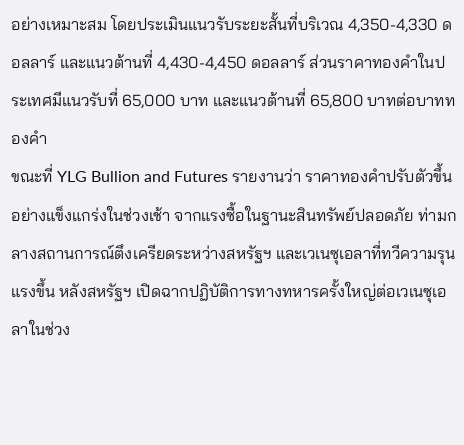อย่างเหมาะสม โดยประเมินแนวรับระยะสั้นที่บริเวณ 4,350-4,330 ดอลลาร์ และแนวต้านที่ 4,430-4,450 ดอลลาร์ ส่วนราคาทองคำในประเทศมีแนวรับที่ 65,000 บาท และแนวต้านที่ 65,800 บาทต่อบาททองคำ
ขณะที่ YLG Bullion and Futures รายงานว่า ราคาทองคำปรับตัวขึ้นอย่างแข็งแกร่งในช่วงเช้า จากแรงซื้อในฐานะสินทรัพย์ปลอดภัย ท่ามกลางสถานการณ์ตึงเครียดระหว่างสหรัฐฯ และเวเนซุเอลาที่ทวีความรุนแรงขึ้น หลังสหรัฐฯ เปิดฉากปฏิบัติการทางทหารครั้งใหญ่ต่อเวเนซุเอลาในช่วง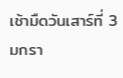เช้ามืดวันเสาร์ที่ 3 มกรา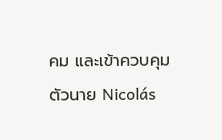คม และเข้าควบคุมตัวนาย Nicolás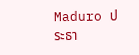Maduro ประธา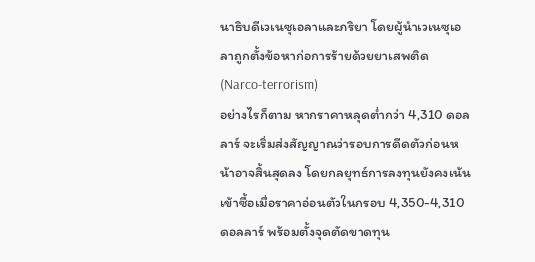นาธิบดีเวเนซุเอลาและภริยา โดยผู้นำเวเนซุเอลาถูกตั้งข้อหาก่อการร้ายด้วยยาเสพติด (Narco-terrorism)
อย่างไรก็ตาม หากราคาหลุดต่ำกว่า 4,310 ดอลลาร์ จะเริ่มส่งสัญญาณว่ารอบการดีดตัวก่อนหน้าอาจสิ้นสุดลง โดยกลยุทธ์การลงทุนยังคงเน้นเข้าซื้อเมื่อราคาอ่อนตัวในกรอบ 4,350-4,310 ดอลลาร์ พร้อมตั้งจุดตัดขาดทุน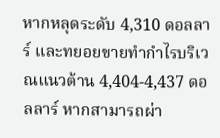หากหลุดระดับ 4,310 ดอลลาร์ และทยอยขายทำกำไรบริเวณแนวต้าน 4,404-4,437 ดอลลาร์ หากสามารถผ่า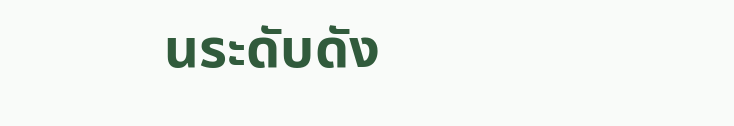นระดับดัง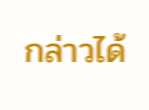กล่าวได้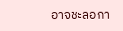อาจชะลอกา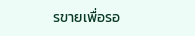รขายเพื่อรอ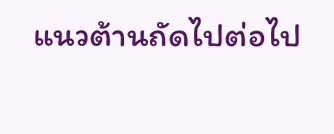แนวต้านถัดไปต่อไป